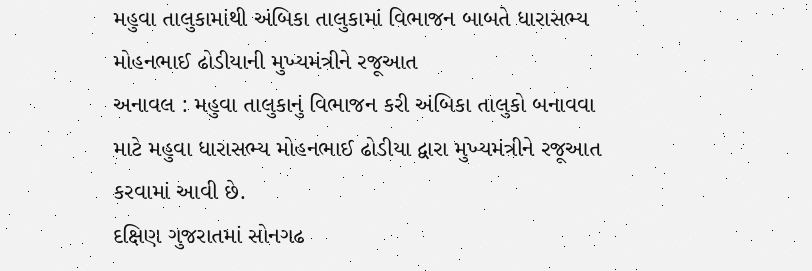મહુવા તાલુકામાંથી અંબિકા તાલુકામાં વિભાજન બાબતે ધારાસભ્ય મોહનભાઈ ઢોડીયાની મુખ્યમંત્રીને રજૂઆત
અનાવલ : મહુવા તાલુકાનું વિભાજન કરી અંબિકા તાલુકો બનાવવા માટે મહુવા ધારાસભ્ય મોહનભાઈ ઢોડીયા દ્વારા મુખ્યમંત્રીને રજૂઆત કરવામાં આવી છે.
દક્ષિણ ગુજરાતમાં સોનગઢ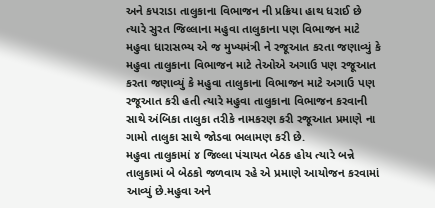અને કપરાડા તાલુકાના વિભાજન ની પ્રક્રિયા હાથ ધરાઈ છે ત્યારે સુરત જિલ્લાના મહુવા તાલુકાના પણ વિભાજન માટે મહુવા ધારાસભ્ય એ જ મુખ્યમંત્રી ને રજૂઆત કરતા જણાવ્યું કે મહુવા તાલુકાના વિભાજન માટે તેઓએ અગાઉ પણ રજૂઆત કરતા જણાવ્યું કે મહુવા તાલુકાના વિભાજન માટે અગાઉ પણ રજૂઆત કરી હતી ત્યારે મહુવા તાલુકાના વિભાજન કરવાની સાથે અંબિકા તાલુકા તરીકે નામકરણ કરી રજૂઆત પ્રમાણે ના ગામો તાલુકા સાથે જોડવા ભલામણ કરી છે.
મહુવા તાલુકામાં ૪ જિલ્લા પંચાયત બેઠક હોય ત્યારે બન્ને તાલુકામાં બે બેઠકો જળવાય રહે એ પ્રમાણે આયોજન કરવામાં આવ્યું છે.મહુવા અને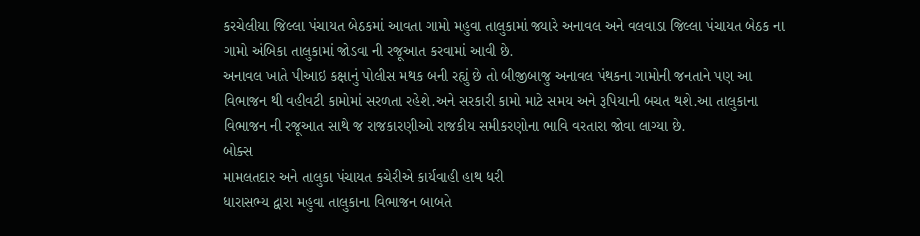કરચેલીયા જિલ્લા પંચાયત બેઠકમાં આવતા ગામો મહુવા તાલુકામાં જ્યારે અનાવલ અને વલવાડા જિલ્લા પંચાયત બેઠક ના ગામો અંબિકા તાલુકામાં જોડવા ની રજૂઆત કરવામાં આવી છે.
અનાવલ ખાતે પીઆઇ કક્ષાનું પોલીસ મથક બની રહ્યું છે તો બીજીબાજુ અનાવલ પંથકના ગામોની જનતાને પણ આ વિભાજન થી વહીવટી કામોમાં સરળતા રહેશે.અને સરકારી કામો માટે સમય અને રૂપિયાની બચત થશે.આ તાલુકાના વિભાજન ની રજૂઆત સાથે જ રાજકારણીઓ રાજકીય સમીકરણોના ભાવિ વરતારા જોવા લાગ્યા છે.
બોક્સ
મામલતદાર અને તાલુકા પંચાયત કચેરીએ કાર્યવાહી હાથ ધરી
ધારાસભ્ય દ્વારા મહુવા તાલુકાના વિભાજન બાબતે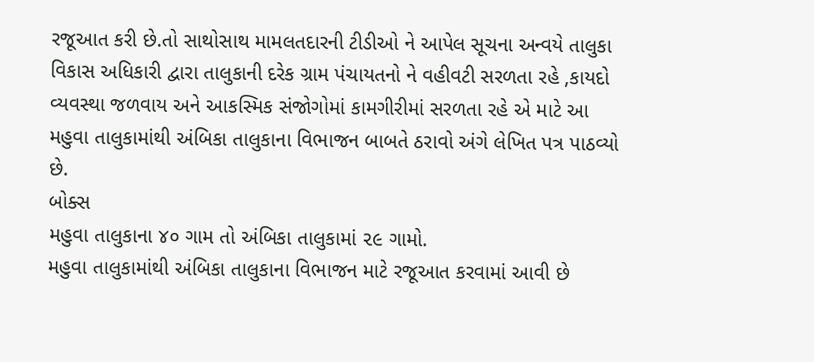રજૂઆત કરી છે.તો સાથોસાથ મામલતદારની ટીડીઓ ને આપેલ સૂચના અન્વયે તાલુકા વિકાસ અધિકારી દ્વારા તાલુકાની દરેક ગ્રામ પંચાયતનો ને વહીવટી સરળતા રહે ,કાયદો વ્યવસ્થા જળવાય અને આકસ્મિક સંજોગોમાં કામગીરીમાં સરળતા રહે એ માટે આ મહુવા તાલુકામાંથી અંબિકા તાલુકાના વિભાજન બાબતે ઠરાવો અંગે લેખિત પત્ર પાઠવ્યો છે.
બોક્સ
મહુવા તાલુકાના ૪૦ ગામ તો અંબિકા તાલુકામાં ૨૯ ગામો.
મહુવા તાલુકામાંથી અંબિકા તાલુકાના વિભાજન માટે રજૂઆત કરવામાં આવી છે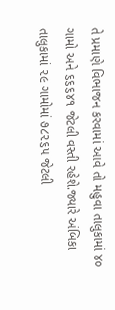તે પ્રમાણે વિભાજન કરવામાં આવે તો મહુવા તાલુકામાં ૪૦ ગામો અને ૬૬૬૪૧ જેટલી વસ્તી રહેશે.જ્યારે અંબિકા તાલુકામાં ૨૯ ગામોમાં ૭૮૨૬૫ જેટલી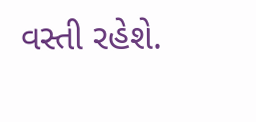વસ્તી રહેશે.